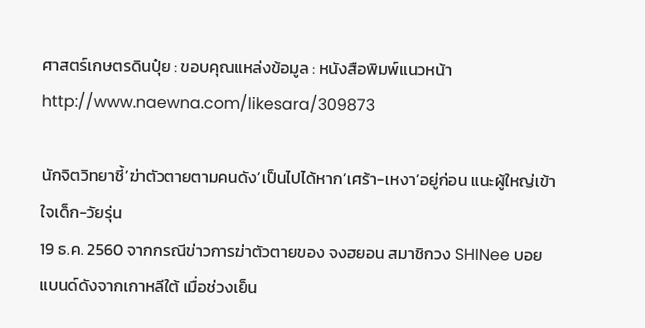ศาสตร์เกษตรดินปุ๋ย : ขอบคุณแหล่งข้อมูล : หนังสือพิมพ์แนวหน้า
http://www.naewna.com/likesara/309873

นักจิตวิทยาชี้’ฆ่าตัวตายตามคนดัง’เป็นไปได้หาก’เศร้า-เหงา’อยู่ก่อน แนะผู้ใหญ่เข้าใจเด็ก-วัยรุ่น
19 ธ.ค. 2560 จากกรณีข่าวการฆ่าตัวตายของ จงฮยอน สมาชิกวง SHINee บอยแบนด์ดังจากเกาหลีใต้ เมื่อช่วงเย็น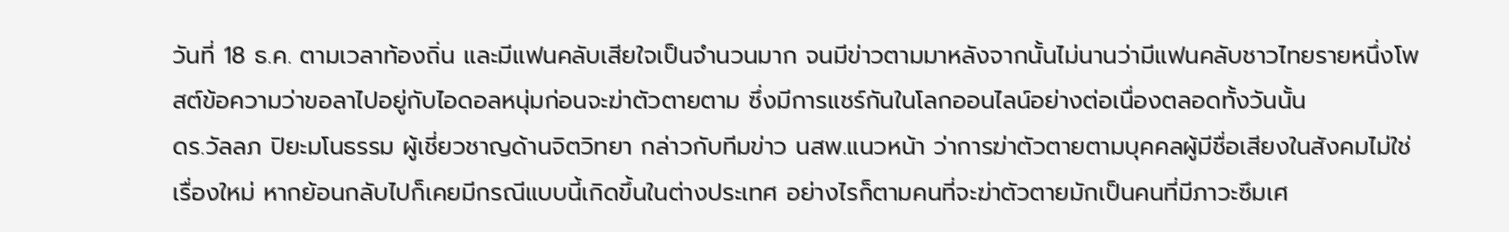วันที่ 18 ธ.ค. ตามเวลาท้องถิ่น และมีแฟนคลับเสียใจเป็นจำนวนมาก จนมีข่าวตามมาหลังจากนั้นไม่นานว่ามีแฟนคลับชาวไทยรายหนึ่งโพสต์ข้อความว่าขอลาไปอยู่กับไอดอลหนุ่มก่อนจะฆ่าตัวตายตาม ซึ่งมีการแชร์กันในโลกออนไลน์อย่างต่อเนื่องตลอดทั้งวันนั้น
ดร.วัลลภ ปิยะมโนธรรม ผู้เชี่ยวชาญด้านจิตวิทยา กล่าวกับทีมข่าว นสพ.แนวหน้า ว่าการฆ่าตัวตายตามบุคคลผู้มีชื่อเสียงในสังคมไม่ใช่เรื่องใหม่ หากย้อนกลับไปก็เคยมีกรณีแบบนี้เกิดขึ้นในต่างประเทศ อย่างไรก็ตามคนที่จะฆ่าตัวตายมักเป็นคนที่มีภาวะซึมเศ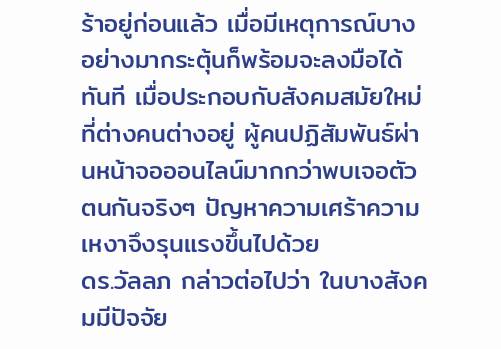ร้าอยู่ก่อนแล้ว เมื่อมีเหตุการณ์บางอย่างมากระตุ้นก็พร้อมจะลงมือได้ทันที เมื่อประกอบกับสังคมสมัยใหม่ที่ต่างคนต่างอยู่ ผู้คนปฏิสัมพันธ์ผ่านหน้าจอออนไลน์มากกว่าพบเจอตัวตนกันจริงๆ ปัญหาความเศร้าความเหงาจึงรุนแรงขึ้นไปด้วย
ดร.วัลลภ กล่าวต่อไปว่า ในบางสังคมมีปัจจัย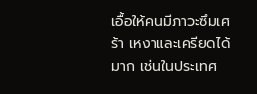เอื้อให้คนมีภาวะซึมเศร้า เหงาและเครียดได้มาก เช่นในประเทศ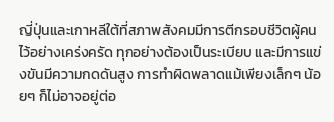ญี่ปุ่นและเกาหลีใต้ที่สภาพสังคมมีการตีกรอบชีวิตผู้คนไว้อย่างเคร่งครัด ทุกอย่างต้องเป็นระเบียบ และมีการแข่งขันมีความกดดันสูง การทำผิดพลาดแม้เพียงเล็กๆ น้อยๆ ก็ไม่อาจอยู่ต่อ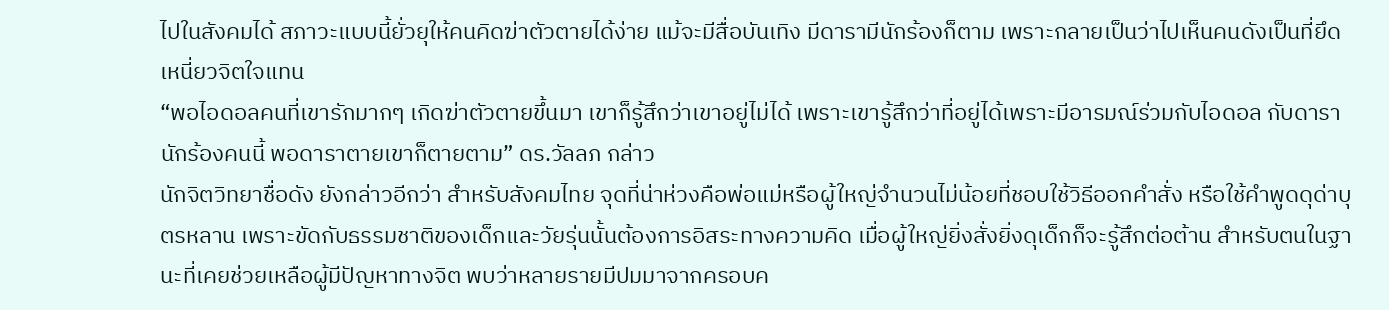ไปในสังคมได้ สภาวะแบบนี้ยั่วยุให้คนคิดฆ่าตัวตายได้ง่าย แม้จะมีสื่อบันเทิง มีดารามีนักร้องก็ตาม เพราะกลายเป็นว่าไปเห็นคนดังเป็นที่ยึดเหนี่ยวจิตใจแทน
“พอไอดอลคนที่เขารักมากๆ เกิดฆ่าตัวตายขึ้นมา เขาก็รู้สึกว่าเขาอยู่ไม่ได้ เพราะเขารู้สึกว่าที่อยู่ได้เพราะมีอารมณ์ร่วมกับไอดอล กับดารานักร้องคนนี้ พอดาราตายเขาก็ตายตาม” ดร.วัลลภ กล่าว
นักจิตวิทยาชื่อดัง ยังกล่าวอีกว่า สำหรับสังคมไทย จุดที่น่าห่วงคือพ่อแม่หรือผู้ใหญ่จำนวนไม่น้อยที่ชอบใช้วิธีออกคำสั่ง หรือใช้คำพูดดุด่าบุตรหลาน เพราะขัดกับธรรมชาติของเด็กและวัยรุ่นนั้นต้องการอิสระทางความคิด เมื่อผู้ใหญ่ยิ่งสั่งยิ่งดุเด็กก็จะรู้สึกต่อต้าน สำหรับตนในฐานะที่เคยช่วยเหลือผู้มีปัญหาทางจิต พบว่าหลายรายมีปมมาจากครอบค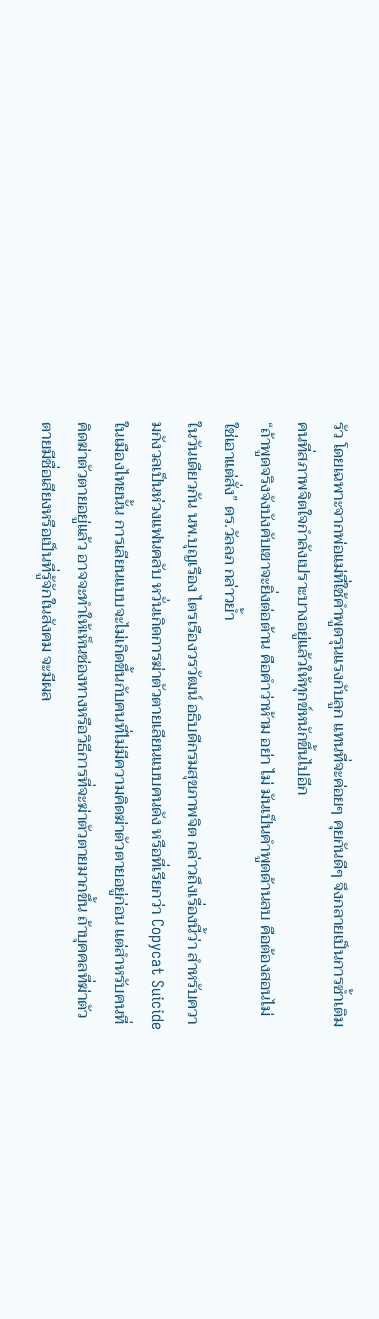รัว โดยเฉพาะจากพ่อแม่ที่ใช้คำพูดรุนแรงกับลูก แทนที่จะค่อยๆ คุยกันดีๆ จึงกลายเป็นการซ้ำเติมคนที่สภาพจิตใจกำลังเปราะบางอยู่แล้วให้ทุกข์หนักขึ้นไปอีก
“ถ้าพูดจริงจังบังคับเขาจะยิ่งต่อต้าน คือคำว่าห้าม อย่า ไม่ มันเป็นคำพูดด้านลบ คือต้องสอนไม่ใช่เอาแต่สั่ง” ดร.วัลลภ กล่าวย้ำ
ในวันเดียวกัน นพ.บุญเรือง ไตรเรืองวรวัฒน์ อธิบดีกรมสุขภาพจิต กล่าวถึงเรื่องนี้ว่า สำหรับความกังวลเป็นห่วงแฟนคลับ หวั่นเกิดการฆ่าตัวตายเลียนแบบคนดัง หรือที่เรียกว่า Copycat Suicide ในเมืองไทยนั้น การเลียนแบบจะไม่เกิดขึ้นกับคนที่ไม่มีความคิดฆ่าตัวตายอยู่ก่อน แต่สำหรับคนที่คิดฆ่าตัวตายอยู่แล้ว อาจจะทำให้เห็นช่องทางหรือวิธีการที่จะฆ่าตัวตายมากขึ้น ถ้าบุคคลที่ฆ่าตัวตายมีชื่อเสียงหรือเป็นที่รู้จักในสังคม จะมีผล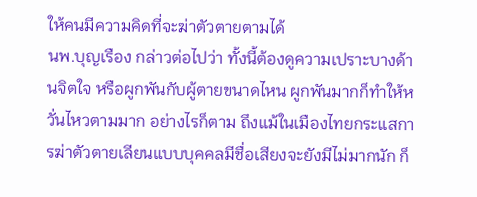ให้คนมีความคิดที่จะฆ่าตัวตายตามได้
นพ.บุญเรือง กล่าวต่อไปว่า ทั้งนี้ต้องดูความเปราะบางด้านจิตใจ หรือผูกพันกับผู้ตายขนาดไหน ผูกพันมากก็ทำให้หวั่นไหวตามมาก อย่างไรก็ตาม ถึงแม้ในเมืองไทยกระแสการฆ่าตัวตายเลียนแบบบุคคลมีชื่อเสียงจะยังมีไม่มากนัก ก็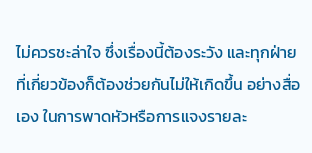ไม่ควรชะล่าใจ ซึ่งเรื่องนี้ต้องระวัง และทุกฝ่ายที่เกี่ยวข้องก็ต้องช่วยกันไม่ให้เกิดขึ้น อย่างสื่อเอง ในการพาดหัวหรือการแจงรายละ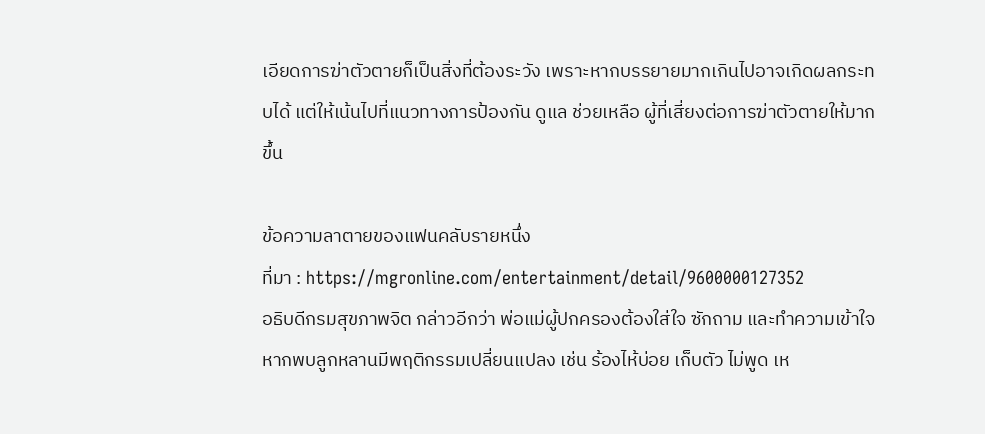เอียดการฆ่าตัวตายก็เป็นสิ่งที่ต้องระวัง เพราะหากบรรยายมากเกินไปอาจเกิดผลกระทบได้ แต่ให้เน้นไปที่แนวทางการป้องกัน ดูแล ช่วยเหลือ ผู้ที่เสี่ยงต่อการฆ่าตัวตายให้มากขึ้น

ข้อความลาตายของแฟนคลับรายหนึ่ง
ที่มา : https://mgronline.com/entertainment/detail/9600000127352
อธิบดีกรมสุขภาพจิต กล่าวอีกว่า พ่อแม่ผู้ปกครองต้องใส่ใจ ซักถาม และทำความเข้าใจ หากพบลูกหลานมีพฤติกรรมเปลี่ยนแปลง เช่น ร้องไห้บ่อย เก็บตัว ไม่พูด เห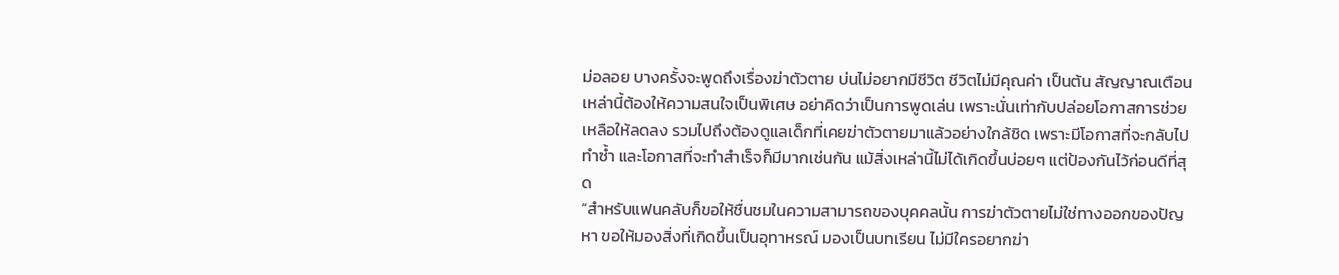ม่อลอย บางครั้งจะพูดถึงเรื่องฆ่าตัวตาย บ่นไม่อยากมีชีวิต ชีวิตไม่มีคุณค่า เป็นต้น สัญญาณเตือนเหล่านี้ต้องให้ความสนใจเป็นพิเศษ อย่าคิดว่าเป็นการพูดเล่น เพราะนั่นเท่ากับปล่อยโอกาสการช่วยเหลือให้ลดลง รวมไปถึงต้องดูแลเด็กที่เคยฆ่าตัวตายมาแล้วอย่างใกล้ชิด เพราะมีโอกาสที่จะกลับไปทำซ้ำ และโอกาสที่จะทำสำเร็จก็มีมากเช่นกัน แม้สิ่งเหล่านี้ไม่ได้เกิดขึ้นบ่อยๆ แต่ป้องกันไว้ก่อนดีที่สุด
“สำหรับแฟนคลับก็ขอให้ชื่นชมในความสามารถของบุคคลนั้น การฆ่าตัวตายไม่ใช่ทางออกของปัญหา ขอให้มองสิ่งที่เกิดขึ้นเป็นอุทาหรณ์ มองเป็นบทเรียน ไม่มีใครอยากฆ่า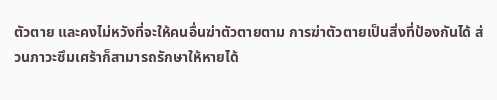ตัวตาย และคงไม่หวังที่จะให้คนอื่นฆ่าตัวตายตาม การฆ่าตัวตายเป็นสิ่งที่ป้องกันได้ ส่วนภาวะซึมเศร้าก็สามารถรักษาให้หายได้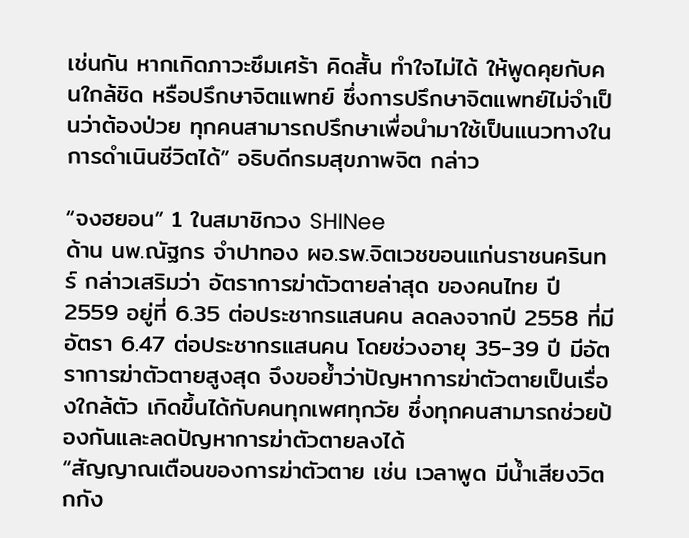เช่นกัน หากเกิดภาวะซึมเศร้า คิดสั้น ทำใจไม่ได้ ให้พูดคุยกับคนใกล้ชิด หรือปรึกษาจิตแพทย์ ซึ่งการปรึกษาจิตแพทย์ไม่จำเป็นว่าต้องป่วย ทุกคนสามารถปรึกษาเพื่อนำมาใช้เป็นแนวทางในการดำเนินชีวิตได้” อธิบดีกรมสุขภาพจิต กล่าว

“จงฮยอน” 1 ในสมาชิกวง SHINee
ด้าน นพ.ณัฐกร จำปาทอง ผอ.รพ.จิตเวชขอนแก่นราชนครินทร์ กล่าวเสริมว่า อัตราการฆ่าตัวตายล่าสุด ของคนไทย ปี 2559 อยู่ที่ 6.35 ต่อประชากรแสนคน ลดลงจากปี 2558 ที่มีอัตรา 6.47 ต่อประชากรแสนคน โดยช่วงอายุ 35-39 ปี มีอัตราการฆ่าตัวตายสูงสุด จึงขอย้ำว่าปัญหาการฆ่าตัวตายเป็นเรื่องใกล้ตัว เกิดขึ้นได้กับคนทุกเพศทุกวัย ซึ่งทุกคนสามารถช่วยป้องกันและลดปัญหาการฆ่าตัวตายลงได้
“สัญญาณเตือนของการฆ่าตัวตาย เช่น เวลาพูด มีน้ำเสียงวิตกกัง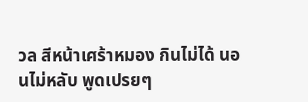วล สีหน้าเศร้าหมอง กินไม่ได้ นอนไม่หลับ พูดเปรยๆ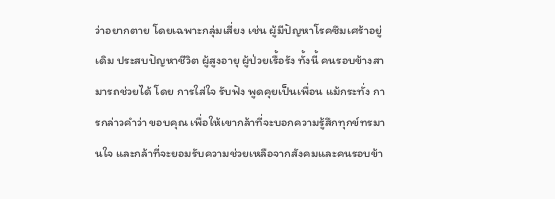ว่าอยากตาย โดยเฉพาะกลุ่มเสี่ยง เช่น ผู้มีปัญหาโรคซึมเศร้าอยู่เดิม ประสบปัญหาชีวิต ผู้สูงอายุ ผู้ป่วยเรื้อรัง ทั้งนี้ คนรอบข้างสามารถช่วยได้ โดย การใส่ใจ รับฟัง พูดคุยเป็นเพื่อน แม้กระทั่ง การกล่าวคำว่า ขอบคุณ เพื่อให้เขากล้าที่จะบอกความรู้สึกทุกข์ทรมานใจ และกล้าที่จะยอมรับความช่วยเหลือจากสังคมและคนรอบข้า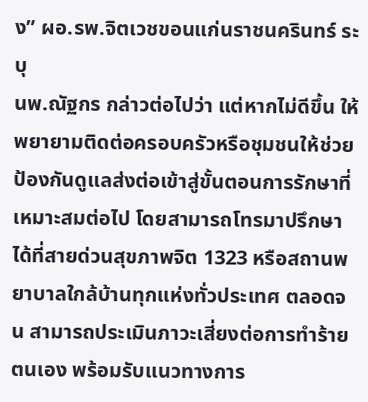ง” ผอ.รพ.จิตเวชขอนแก่นราชนครินทร์ ระบุ
นพ.ณัฐกร กล่าวต่อไปว่า แต่หากไม่ดีขึ้น ให้พยายามติดต่อครอบครัวหรือชุมชนให้ช่วยป้องกันดูแลส่งต่อเข้าสู่ขั้นตอนการรักษาที่เหมาะสมต่อไป โดยสามารถโทรมาปรึกษาได้ที่สายด่วนสุขภาพจิต 1323 หรือสถานพยาบาลใกล้บ้านทุกแห่งทั่วประเทศ ตลอดจน สามารถประเมินภาวะเสี่ยงต่อการทำร้ายตนเอง พร้อมรับแนวทางการ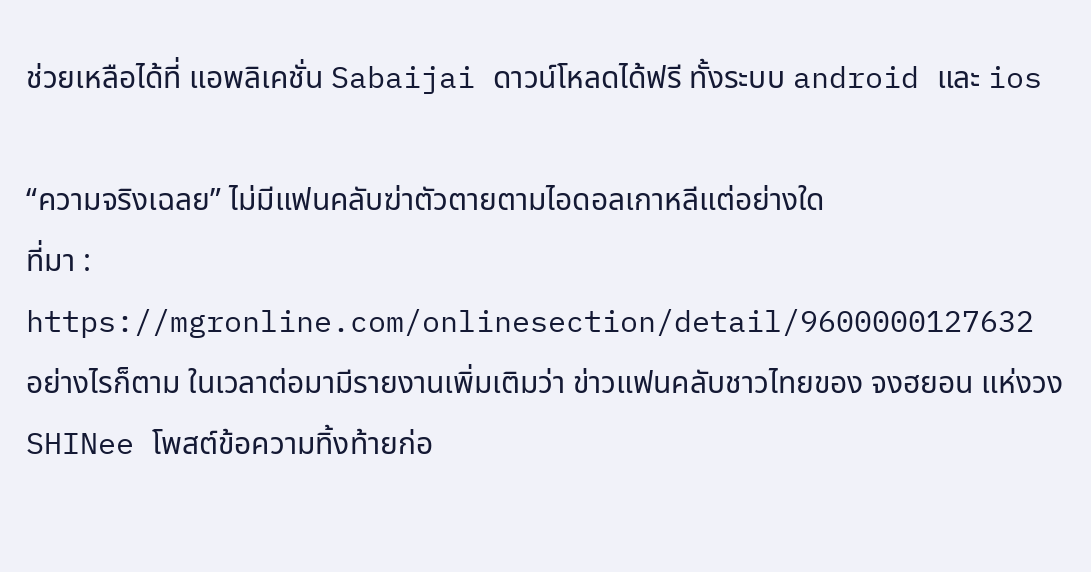ช่วยเหลือได้ที่ แอพลิเคชั่น Sabaijai ดาวน์โหลดได้ฟรี ทั้งระบบ android และ ios

“ความจริงเฉลย” ไม่มีแฟนคลับฆ่าตัวตายตามไอดอลเกาหลีแต่อย่างใด
ที่มา : https://mgronline.com/onlinesection/detail/9600000127632
อย่างไรก็ตาม ในเวลาต่อมามีรายงานเพิ่มเติมว่า ข่าวแฟนคลับชาวไทยของ จงฮยอน แห่งวง SHINee โพสต์ข้อความทิ้งท้ายก่อ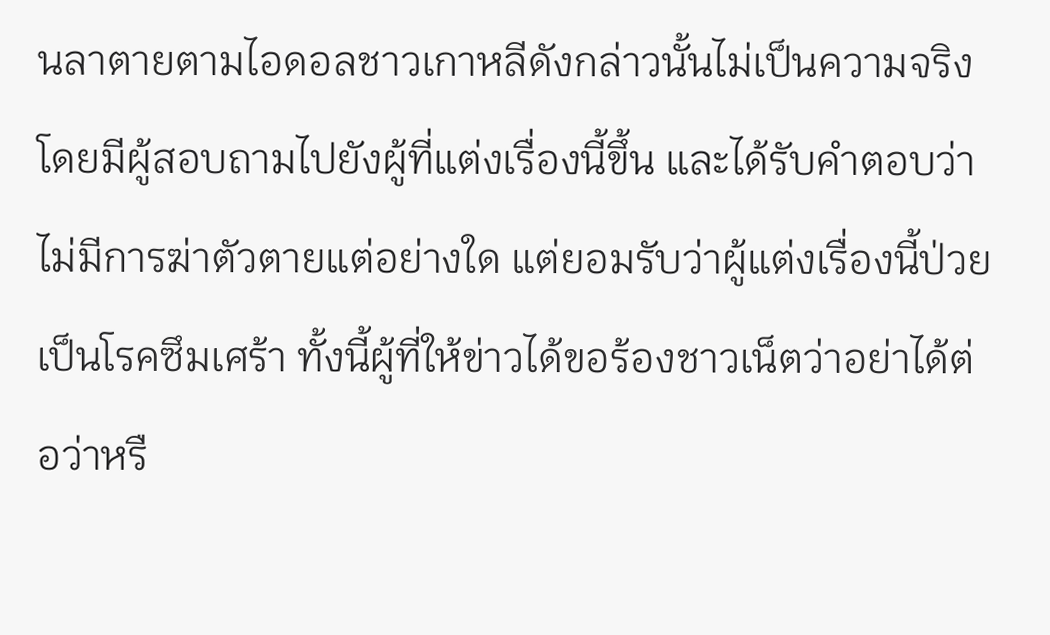นลาตายตามไอดอลชาวเกาหลีดังกล่าวนั้นไม่เป็นความจริง โดยมีผู้สอบถามไปยังผู้ที่แต่งเรื่องนี้ขึ้น และได้รับคำตอบว่าไม่มีการฆ่าตัวตายแต่อย่างใด แต่ยอมรับว่าผู้แต่งเรื่องนี้ป่วยเป็นโรคซึมเศร้า ทั้งนี้ผู้ที่ให้ข่าวได้ขอร้องชาวเน็ตว่าอย่าได้ต่อว่าหรื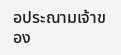อประณามเจ้าของ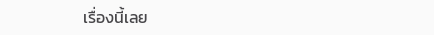เรื่องนี้เลย